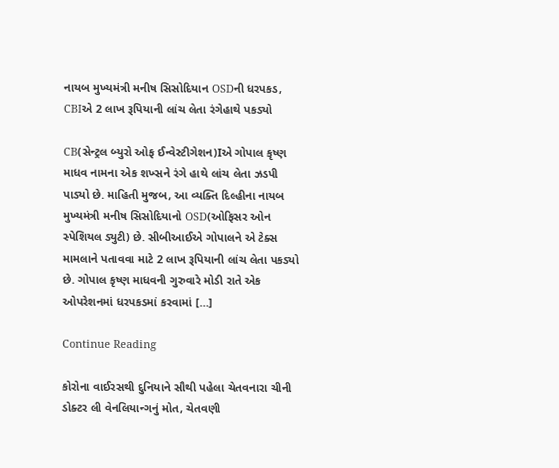નાયબ મુખ્યમંત્રી મનીષ સિસોદિયાન OSDની ધરપકડ, CBIએ 2 લાખ રૂપિયાની લાંચ લેતા રંગેહાથે પકડ્યો

CB(સેન્ટ્રલ બ્યુરો ઓફ ઈન્વેસ્ટીગેશન)Iએ ગોપાલ કૃષ્ણ માધવ નામના એક શખ્સને રંગે હાથે લાંચ લેતા ઝડપી પાડ્યો છે. માહિતી મુજબ, આ વ્યક્તિ દિલ્હીના નાયબ મુખ્યમંત્રી મનીષ સિસોદિયાનો OSD(ઓફિસર ઓન સ્પેશિયલ ડ્યુટી) છે. સીબીઆઈએ ગોપાલને એ ટેક્સ મામલાને પતાવવા માટે 2 લાખ રૂપિયાની લાંચ લેતા પકડ્યો છે. ગોપાલ કૃષ્ણ માધવની ગુરુવારે મોડી રાતે એક ઓપરેશનમાં ધરપકડમાં કરવામાં […]

Continue Reading

કોરોના વાઈરસથી દુનિયાને સૌથી પહેલા ચેતવનારા ચીની ડોક્ટર લી વેનલિયાન્ગનું મોત, ચેતવણી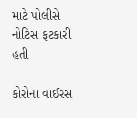માટે પોલીસે નોટિસ ફટકારી હતી

કોરોના વાઈરસ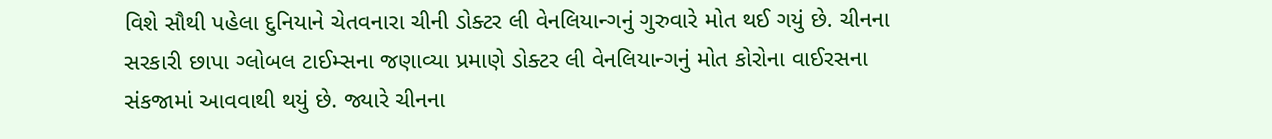વિશે સૌથી પહેલા દુનિયાને ચેતવનારા ચીની ડોક્ટર લી વેનલિયાન્ગનું ગુરુવારે મોત થઈ ગયું છે. ચીનના સરકારી છાપા ગ્લોબલ ટાઈમ્સના જણાવ્યા પ્રમાણે ડોક્ટર લી વેનલિયાન્ગનું મોત કોરોના વાઈરસના સંકજામાં આવવાથી થયું છે. જ્યારે ચીનના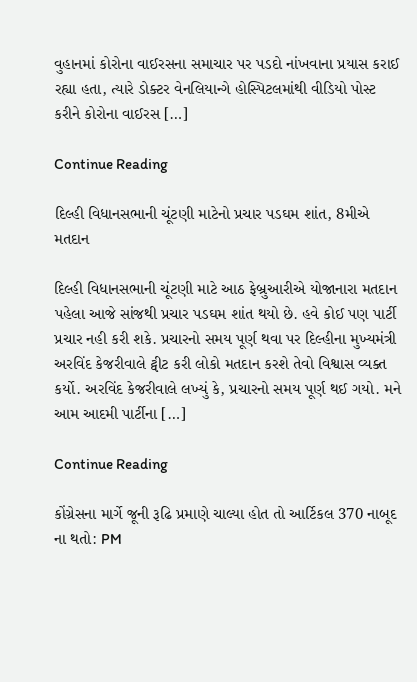વુહાનમાં કોરોના વાઈરસના સમાચાર પર પડદો નાંખવાના પ્રયાસ કરાઈ રહ્યા હતા, ત્યારે ડોક્ટર વેનલિયાન્ગે હોસ્પિટલમાંથી વીડિયો પોસ્ટ કરીને કોરોના વાઈરસ […]

Continue Reading

દિલ્હી વિધાનસભાની ચૂંટણી માટેનો પ્રચાર પડઘમ શાંત, 8મીએ મતદાન

દિલ્હી વિધાનસભાની ચૂંટણી માટે આઠ ફેબ્રુઆરીએ યોજાનારા મતદાન પહેલા આજે સાંજથી પ્રચાર પડઘમ શાંત થયો છે. હવે કોઈ પણ પાર્ટી પ્રચાર નહી કરી શકે. પ્રચારનો સમય પૂર્ણ થવા પર દિલ્હીના મુખ્યમંત્રી અરવિંદ કેજરીવાલે ટ્વીટ કરી લોકો મતદાન કરશે તેવો વિશ્વાસ વ્યક્ત કર્યો. અરવિંદ કેજરીવાલે લખ્યું કે, પ્રચારનો સમય પૂર્ણ થઈ ગયો. મને આમ આદમી પાર્ટીના […]

Continue Reading

કોંગ્રેસના માર્ગે જૂની રૂઢિ પ્રમાણે ચાલ્યા હોત તો આર્ટિકલ 370 નાબૂદ ના થતો: PM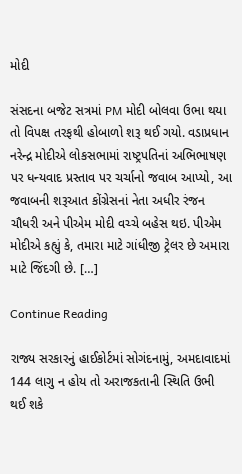મોદી

સંસદના બજેટ સત્રમાં PM મોદી બોલવા ઉભા થયા તો વિપક્ષ તરફથી હોબાળો શરૂ થઈ ગયો. વડાપ્રધાન નરેન્દ્ર મોદીએ લોકસભામાં રાષ્ટ્રપતિનાં અભિભાષણ પર ધન્યવાદ પ્રસ્તાવ પર ચર્ચાનો જવાબ આપ્યો, આ જવાબની શરૂઆત કોંગ્રેસનાં નેતા અધીર રંજન ચૌધરી અને પીએમ મોદી વચ્ચે બહેસ થઇ. પીએમ મોદીએ કહ્યું કે, તમારા માટે ગાંધીજી ટ્રેલર છે અમારા માટે જિંદગી છે. […]

Continue Reading

રાજ્ય સરકારનું હાઈકોર્ટમાં સોગંદનામું, અમદાવાદમાં 144 લાગુ ન હોય તો અરાજકતાની સ્થિતિ ઉભી થઈ શકે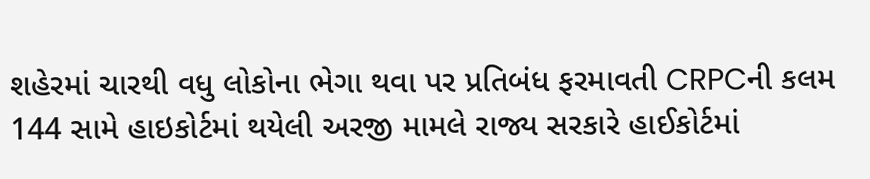શહેરમાં ચારથી વધુ લોકોના ભેગા થવા પર પ્રતિબંધ ફરમાવતી CRPCની કલમ 144 સામે હાઇકોર્ટમાં થયેલી અરજી મામલે રાજ્ય સરકારે હાઈકોર્ટમાં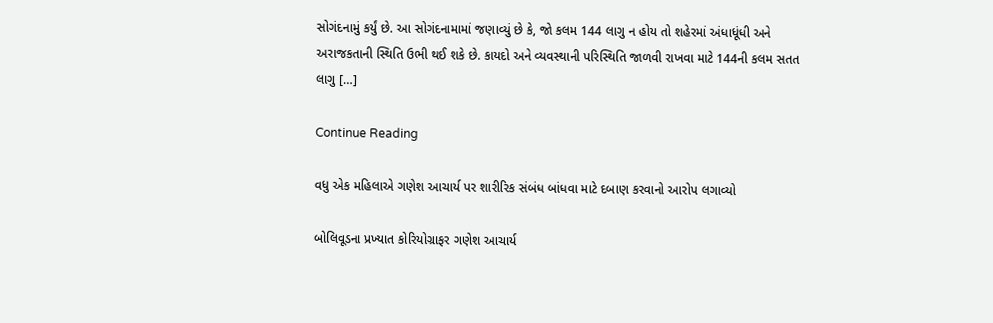સોગંદનામું કર્યું છે. આ સોગંદનામામાં જણાવ્યું છે કે, જો કલમ 144 લાગુ ન હોય તો શહેરમાં અંધાધૂંધી અને અરાજકતાની સ્થિતિ ઉભી થઈ શકે છે. કાયદો અને વ્યવસ્થાની પરિસ્થિતિ જાળવી રાખવા માટે 144ની કલમ સતત લાગુ […]

Continue Reading

વધુ એક મહિલાએ ગણેશ આચાર્ય પર શારીરિક સંબંધ બાંધવા માટે દબાણ કરવાનો આરોપ લગાવ્યો

બોલિવૂડના પ્રખ્યાત કોરિયોગ્રાફર ગણેશ આચાર્ય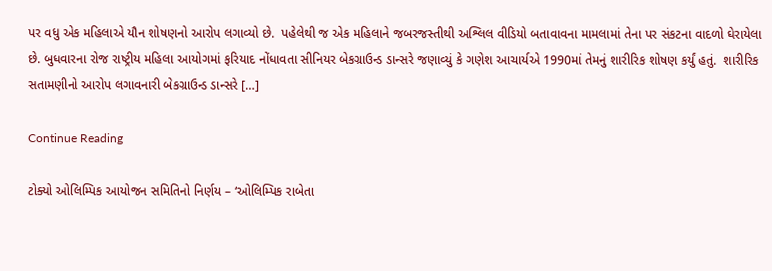પર વધુ એક મહિલાએ યૌન શોષણનો આરોપ લગાવ્યો છે.  પહેલેથી જ એક મહિલાને જબરજસ્તીથી અશ્લિલ વીડિયો બતાવાવના મામલામાં તેના પર સંકટના વાદળો ઘેરાયેલા છે. બુધવારના રોજ રાષ્ટ્રીય મહિલા આયોગમાં ફરિયાદ નોંધાવતા સીનિયર બેકગ્રાઉન્ડ ડાન્સરે જણાવ્યું કે ગણેશ આચાર્યએ 1990માં તેમનું શારીરિક શોષણ કર્યું હતું.  શારીરિક સતામણીનો આરોપ લગાવનારી બેકગ્રાઉન્ડ ડાન્સરે […]

Continue Reading

ટોક્યો ઓલિમ્પિક આયોજન સમિતિનો નિર્ણય – ‘ઓલિમ્પિક રાબેતા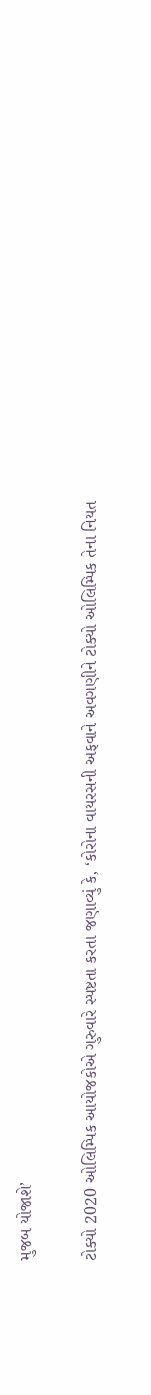મુજબ યોજાશે’

ટોક્યો 2020 ઓલિમ્પિક આયોજકોએ ગુરુવારે સ્પષ્ટતા કરતા જણાવ્યું કે, ‘કોરોના વાયરસની અફવાને અવગણીને ટોક્યો ઓલિમ્પિક તેના નિયત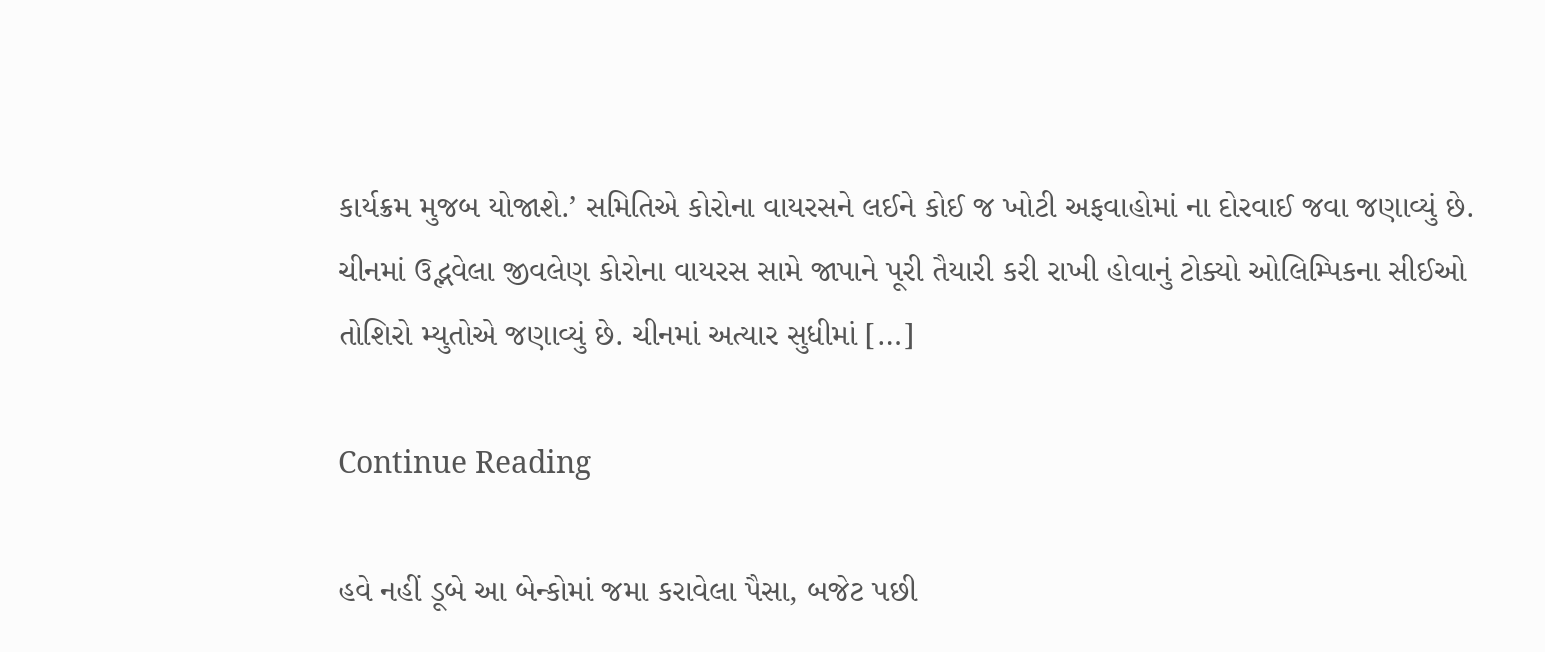કાર્યક્રમ મુજબ યોજાશે.’ સમિતિએ કોરોના વાયરસને લઈને કોઈ જ ખોટી અફવાહોમાં ના દોરવાઈ જવા જણાવ્યું છે. ચીનમાં ઉદ્ભવેલા જીવલેણ કોરોના વાયરસ સામે જાપાને પૂરી તૈયારી કરી રાખી હોવાનું ટોક્યો ઓલિમ્પિકના સીઈઓ તોશિરો મ્યુતોએ જણાવ્યું છે. ચીનમાં અત્યાર સુધીમાં […]

Continue Reading

હવે નહીં ડૂબે આ બેન્કોમાં જમા કરાવેલા પૈસા, બજેટ પછી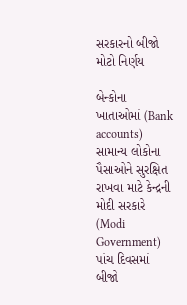સરકારનો બીજો મોટો નિર્ણય

બેન્કોના ખાતાઓમાં (Bank accounts) સામાન્ય લોકોના પૈસાઓને સુરક્ષિત રાખવા માટે કેન્દ્રની મોદી સરકારે (Modi Government) પાંચ દિવસમાં બીજો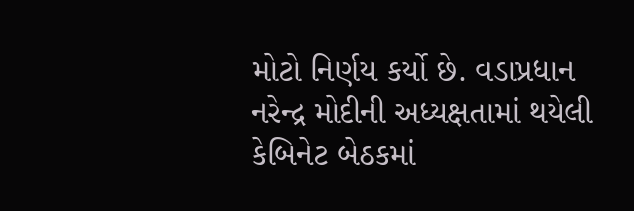મોટો નિર્ણય કર્યો છે. વડાપ્રધાન નરેન્દ્ર મોદીની અધ્યક્ષતામાં થયેલી કેબિનેટ બેઠકમાં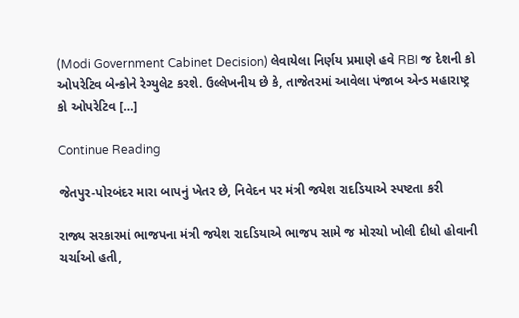(Modi Government Cabinet Decision) લેવાયેલા નિર્ણય પ્રમાણે હવે RBI જ દેશની કો ઓપરેટિવ બેન્કોને રેગ્યુલેટ કરશે. ઉલ્લેખનીય છે કે, તાજેતરમાં આવેલા પંજાબ એન્ડ મહારાષ્ટ્ર કો ઓપરેટિવ […]

Continue Reading

જેતપુર-પોરબંદર મારા બાપનું ખેતર છે, નિવેદન પર મંત્રી જયેશ રાદડિયાએ સ્પષ્ટતા કરી

રાજ્ય સરકારમાં ભાજપના મંત્રી જયેશ રાદડિયાએ ભાજપ સામે જ મોરચો ખોલી દીધો હોવાની ચર્ચાઓ હતી,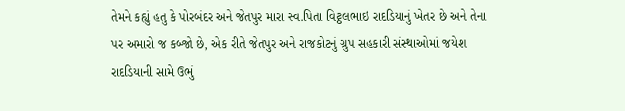તેમને કહ્યું હતુ કે પોરબંદર અને જેતપુર મારા સ્વ.પિતા વિટ્ઠલભાઇ રાદડિયાનું ખેતર છે અને તેના પર અમારો જ કબ્જો છે, એક રીતે જેતપુર અને રાજકોટનું ગ્રુપ સહકારી સંસ્થાઓમાં જયેશ રાદડિયાની સામે ઉભું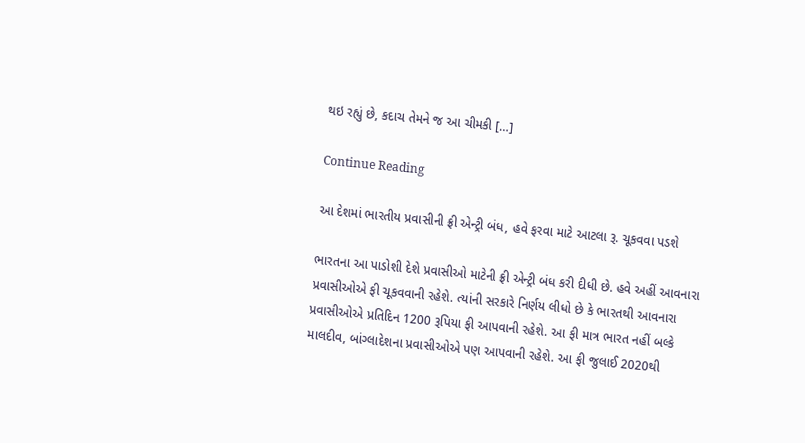થઇ રહ્યું છે, કદાચ તેમને જ આ ચીમકી […]

Continue Reading

આ દેશમાં ભારતીય પ્રવાસીની ફ્રી એન્ટ્રી બંધ, હવે ફરવા માટે આટલા રૂ. ચૂકવવા પડશે

ભારતના આ પાડોશી દેશે પ્રવાસીઓ માટેની ફ્રી એન્ટ્રી બંધ કરી દીધી છે. હવે અહીં આવનારા પ્રવાસીઓએ ફી ચૂકવવાની રહેશે. ત્યાંની સરકારે નિર્ણય લીધો છે કે ભારતથી આવનારા પ્રવાસીઓએ પ્રતિદિન 1200 રૂપિયા ફી આપવાની રહેશે. આ ફી માત્ર ભારત નહીં બલ્કે માલદીવ, બાંગ્લાદેશના પ્રવાસીઓએ પણ આપવાની રહેશે. આ ફી જુલાઈ 2020થી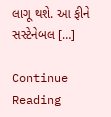લાગૂ થશે. આ ફીને સસ્ટેનેબલ […]

Continue Reading